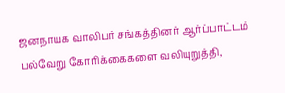ஜனநாயக வாலிபர் சங்கத்தினர் ஆர்ப்பாட்டம்
பல்வேறு கோரிக்கைகளை வலியுறுத்தி,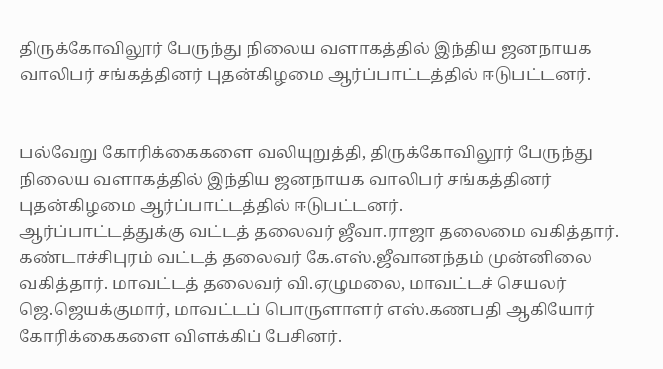திருக்கோவிலூர் பேருந்து நிலைய வளாகத்தில் இந்திய ஜனநாயக வாலிபர் சங்கத்தினர் புதன்கிழமை ஆர்ப்பாட்டத்தில் ஈடுபட்டனர்.


பல்வேறு கோரிக்கைகளை வலியுறுத்தி, திருக்கோவிலூர் பேருந்து நிலைய வளாகத்தில் இந்திய ஜனநாயக வாலிபர் சங்கத்தினர் புதன்கிழமை ஆர்ப்பாட்டத்தில் ஈடுபட்டனர்.
ஆர்ப்பாட்டத்துக்கு வட்டத் தலைவர் ஜீவா.ராஜா தலைமை வகித்தார். கண்டாச்சிபுரம் வட்டத் தலைவர் கே.எஸ்.ஜீவானந்தம் முன்னிலை வகித்தார். மாவட்டத் தலைவர் வி.ஏழுமலை, மாவட்டச் செயலர் ஜெ.ஜெயக்குமார், மாவட்டப் பொருளாளர் எஸ்.கணபதி ஆகியோர் கோரிக்கைகளை விளக்கிப் பேசினர்.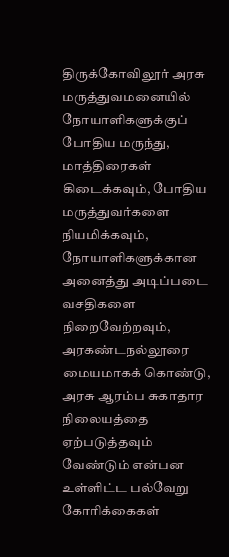திருக்கோவிலூர் அரசு மருத்துவமனையில் நோயாளிகளுக்குப் போதிய மருந்து, மாத்திரைகள் கிடைக்கவும், போதிய மருத்துவர்களை நியமிக்கவும், நோயாளிகளுக்கான அனைத்து அடிப்படை வசதிகளை நிறைவேற்றவும், அரகண்டநல்லூரை மையமாகக் கொண்டு, அரசு ஆரம்ப சுகாதார நிலையத்தை ஏற்படுத்தவும் வேண்டும் என்பன உள்ளிட்ட பல்வேறு கோரிக்கைகள்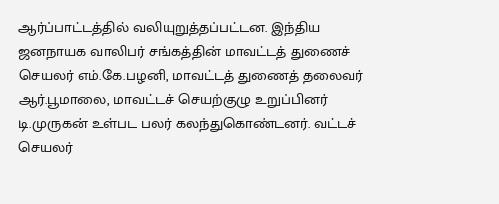ஆர்ப்பாட்டத்தில் வலியுறுத்தப்பட்டன. இந்திய ஜனநாயக வாலிபர் சங்கத்தின் மாவட்டத் துணைச் செயலர் எம்.கே.பழனி, மாவட்டத் துணைத் தலைவர் ஆர்.பூமாலை, மாவட்டச் செயற்குழு உறுப்பினர் டி.முருகன் உள்பட பலர் கலந்துகொண்டனர். வட்டச் செயலர்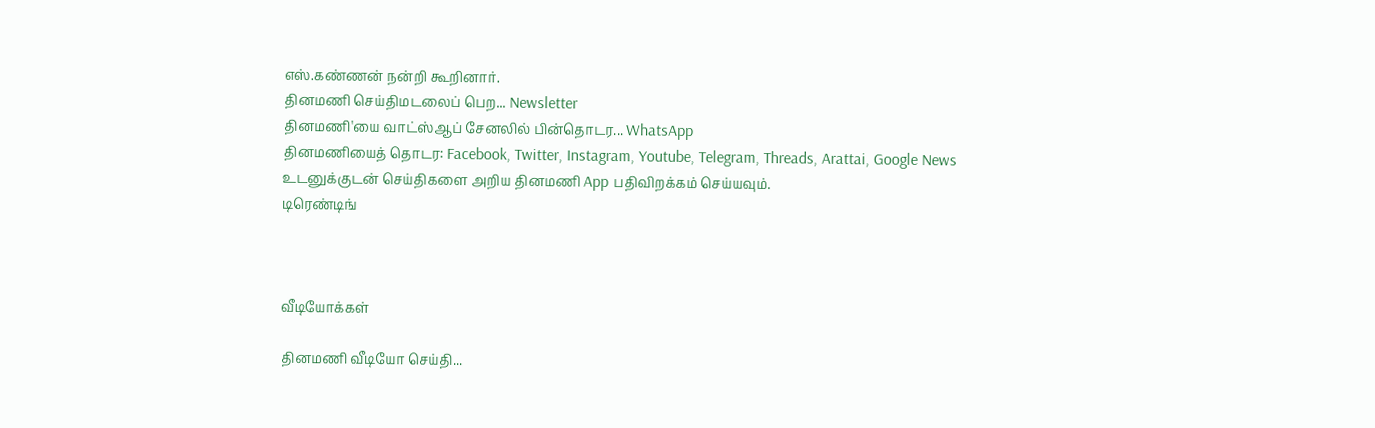எஸ்.கண்ணன் நன்றி கூறினார்.
தினமணி செய்திமடலைப் பெற... Newsletter
தினமணி'யை வாட்ஸ்ஆப் சேனலில் பின்தொடர... WhatsApp
தினமணியைத் தொடர: Facebook, Twitter, Instagram, Youtube, Telegram, Threads, Arattai, Google News
உடனுக்குடன் செய்திகளை அறிய தினமணி App பதிவிறக்கம் செய்யவும்.
டிரெண்டிங்



வீடியோக்கள்

தினமணி வீடியோ செய்தி...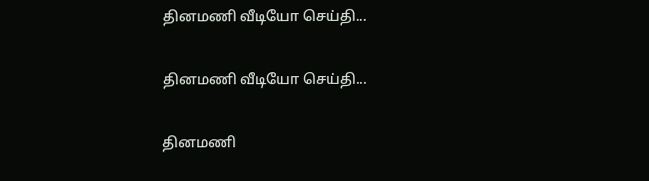தினமணி வீடியோ செய்தி...

தினமணி வீடியோ செய்தி...

தினமணி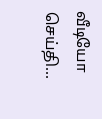வீடியோ செய்தி...